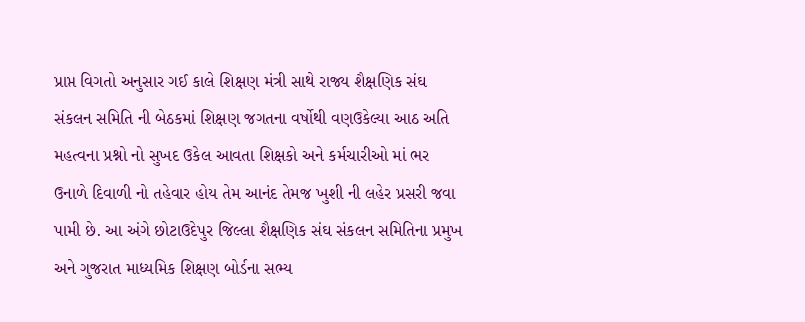પ્રાપ્ત વિગતો અનુસાર ગઈ કાલે શિક્ષણ મંત્રી સાથે રાજ્ય શૈક્ષણિક સંઘ સંકલન સમિતિ ની બેઠકમાં શિક્ષણ જગતના વર્ષોથી વણઉકેલ્યા આઠ અતિ મહત્વના પ્રશ્નો નો સુખદ ઉકેલ આવતા શિક્ષકો અને કર્મચારીઓ માં ભર ઉનાળે દિવાળી નો તહેવાર હોય તેમ આનંદ તેમજ ખુશી ની લહેર પ્રસરી જવા પામી છે. આ અંગે છોટાઉદેપુર જિલ્લા શૈક્ષણિક સંઘ સંકલન સમિતિના પ્રમુખ અને ગુજરાત માધ્યમિક શિક્ષણ બોર્ડના સભ્ય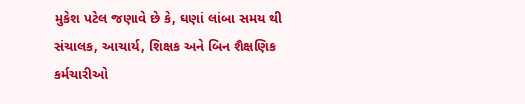મુકેશ પટેલ જણાવે છે કે, ઘણાં લાંબા સમય થી સંચાલક, આચાર્ય, શિક્ષક અને બિન શૈક્ષણિક કર્મચારીઓ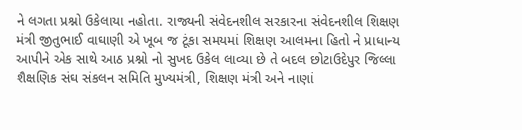ને લગતા પ્રશ્નો ઉકેલાયા નહોતા. રાજ્યની સંવેદનશીલ સરકારના સંવેદનશીલ શિક્ષણ મંત્રી જીતુભાઈ વાઘાણી એ ખૂબ જ ટૂંકા સમયમાં શિક્ષણ આલમના હિતો ને પ્રાધાન્ય આપીને એક સાથે આઠ પ્રશ્નો નો સુખદ ઉકેલ લાવ્યા છે તે બદલ છોટાઉદેપુર જિલ્લા શૈક્ષણિક સંઘ સંકલન સમિતિ મુખ્યમંત્રી, શિક્ષણ મંત્રી અને નાણાં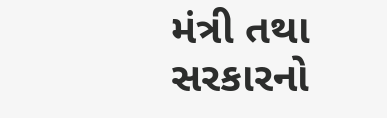મંત્રી તથા સરકારનો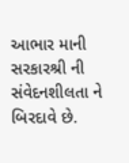આભાર માની સરકારશ્રી ની સંવેદનશીલતા ને બિરદાવે છે.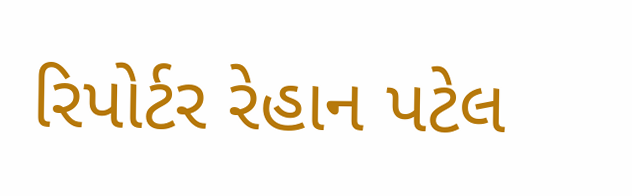રિપોર્ટર રેહાન પટેલ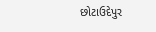છોટાઉદેપુર